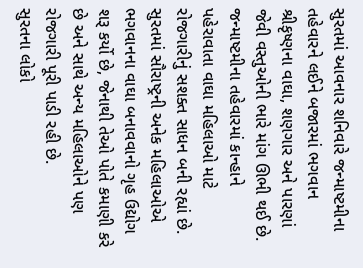સુરતમાં આવનાર શનિવારે જન્માષ્ટમીના તહેવારને લઈને બજારમાં ભગવાન શ્રીકૃષ્ણના વાઘા, શણગાર અને પારણાં જેવી વસ્તુઓની ભારે માંગ ઊભી થઈ છે. જન્માષ્ટમીના તહેવારમાં કાન્હાને પહેરાવાતા વાઘા મહિલાઓ માટે રોજગારીનું સશક્ત સાધન બની રહ્યાં છે. સુરતમાં સૌરાષ્ટ્રની અનેક મહિલાઓએ ભગવાનના વાઘા બનાવવાનો ગૃહ ઉદ્યોગ શરૂ કર્યો છે, જેનાથી તેઓ પોતે કમાણી કરે છે અને સાથે અન્ય મહિલાઓને પણ રોજગારી પૂરી પાડી રહી છે.
સુરતના લોકો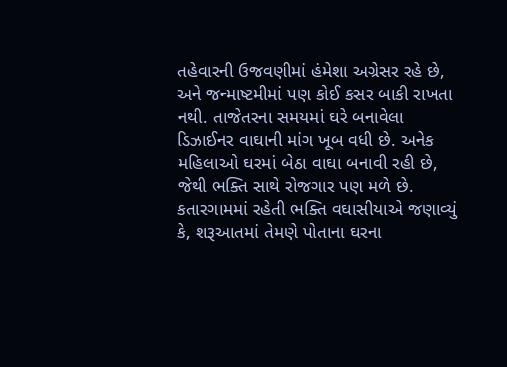તહેવારની ઉજવણીમાં હંમેશા અગ્રેસર રહે છે, અને જન્માષ્ટમીમાં પણ કોઈ કસર બાકી રાખતા નથી. તાજેતરના સમયમાં ઘરે બનાવેલા ડિઝાઈનર વાઘાની માંગ ખૂબ વધી છે. અનેક મહિલાઓ ઘરમાં બેઠા વાઘા બનાવી રહી છે, જેથી ભક્તિ સાથે રોજગાર પણ મળે છે.
કતારગામમાં રહેતી ભક્તિ વઘાસીયાએ જણાવ્યું કે, શરૂઆતમાં તેમણે પોતાના ઘરના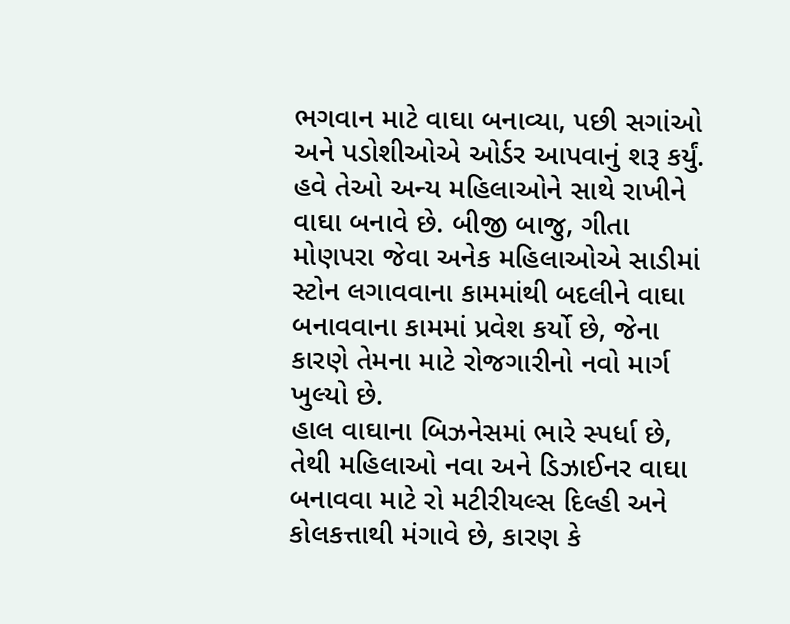ભગવાન માટે વાઘા બનાવ્યા, પછી સગાંઓ અને પડોશીઓએ ઓર્ડર આપવાનું શરૂ કર્યું. હવે તેઓ અન્ય મહિલાઓને સાથે રાખીને વાઘા બનાવે છે. બીજી બાજુ, ગીતા મોણપરા જેવા અનેક મહિલાઓએ સાડીમાં સ્ટોન લગાવવાના કામમાંથી બદલીને વાઘા બનાવવાના કામમાં પ્રવેશ કર્યો છે, જેના કારણે તેમના માટે રોજગારીનો નવો માર્ગ ખુલ્યો છે.
હાલ વાઘાના બિઝનેસમાં ભારે સ્પર્ધા છે, તેથી મહિલાઓ નવા અને ડિઝાઈનર વાઘા બનાવવા માટે રો મટીરીયલ્સ દિલ્હી અને કોલકત્તાથી મંગાવે છે, કારણ કે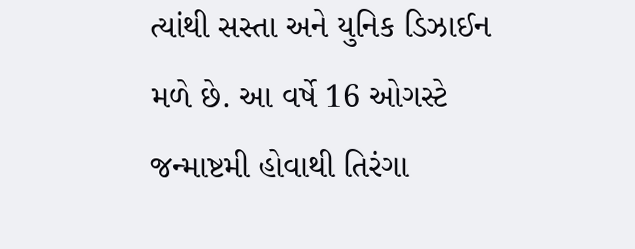ત્યાંથી સસ્તા અને યુનિક ડિઝાઈન મળે છે. આ વર્ષે 16 ઓગસ્ટે જન્માષ્ટમી હોવાથી તિરંગા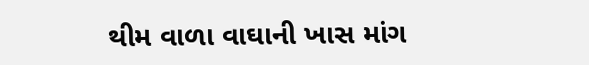થીમ વાળા વાઘાની ખાસ માંગ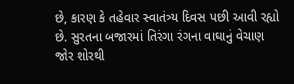છે, કારણ કે તહેવાર સ્વાતંત્ર્ય દિવસ પછી આવી રહ્યો છે. સુરતના બજારમાં તિરંગા રંગના વાઘાનું વેચાણ જોર શોરથી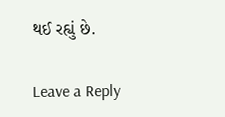થઈ રહ્યું છે.

Leave a Reply